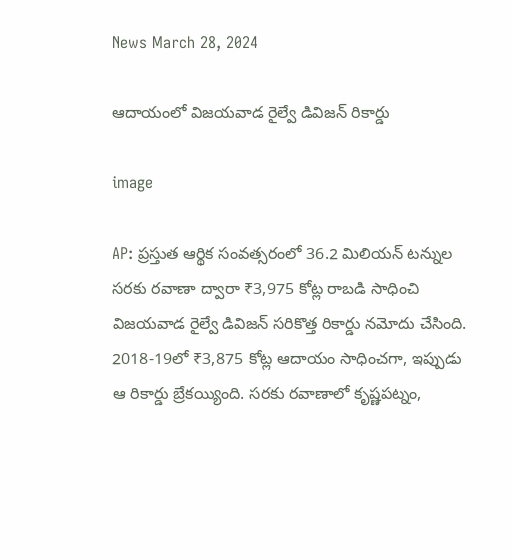News March 28, 2024

ఆదాయంలో విజయవాడ రైల్వే డివిజన్ రికార్డు

image

AP: ప్రస్తుత ఆర్థిక సంవత్సరంలో 36.2 మిలియన్ టన్నుల సరకు రవాణా ద్వారా ₹3,975 కోట్ల రాబడి సాధించి విజయవాడ రైల్వే డివిజన్ సరికొత్త రికార్డు నమోదు చేసింది. 2018-19లో ₹3,875 కోట్ల ఆదాయం సాధించగా, ఇప్పుడు ఆ రికార్డు బ్రేకయ్యింది. సరకు రవాణాలో కృష్ణపట్నం,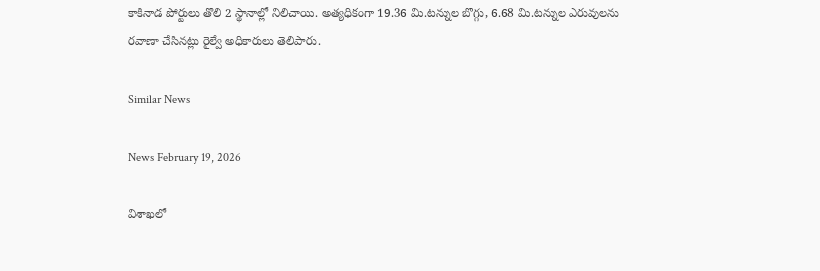కాకినాడ పోర్టులు తొలి 2 స్థానాల్లో నిలిచాయి. అత్యధికంగా 19.36 మి.టన్నుల బొగ్గు, 6.68 మి.టన్నుల ఎరువులను రవాణా చేసినట్లు రైల్వే అధికారులు తెలిపారు.

Similar News

News February 19, 2026

విశాఖలో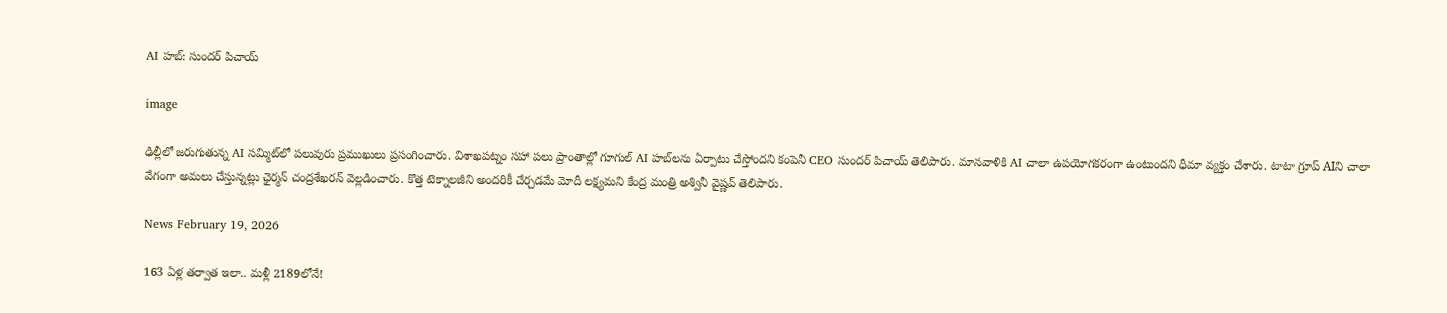AI హబ్: సుందర్ పిచాయ్

image

ఢిల్లీలో జరుగుతున్న AI సమ్మిట్‌లో పలువురు ప్రముఖులు ప్రసంగించారు. విశాఖపట్నం సహా పలు ప్రాంతాల్లో గూగుల్ AI హబ్‌లను ఏర్పాటు చేస్తోందని కంపెనీ CEO సుందర్ పిచాయ్ తెలిపారు. మానవాళికి AI చాలా ఉపయోగకరంగా ఉంటుందని ధీమా వ్యక్తం చేశారు. టాటా గ్రూప్ AIని చాలా వేగంగా అమలు చేస్తున్నట్లు ఛైర్మన్ చంద్రశేఖరన్ వెల్లడించారు. కొత్త టెక్నాలజీని అందరికీ చేర్చడమే మోదీ లక్ష్యమని కేంద్ర మంత్రి అశ్వినీ వైష్ణవ్ తెలిపారు.

News February 19, 2026

163 ఏళ్ల తర్వాత ఇలా.. మళ్లీ 2189లోనే!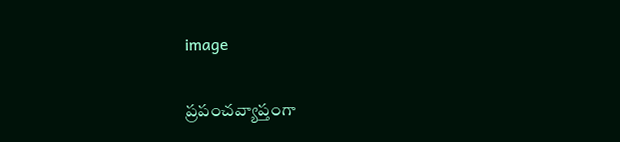image

ప్రపంచవ్యాప్తంగా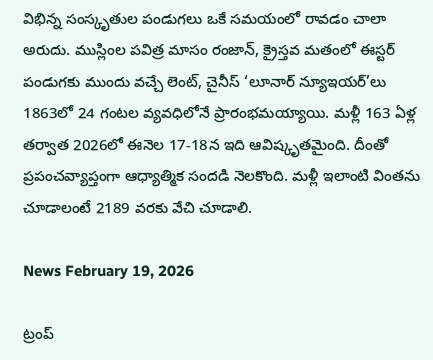విభిన్న సంస్కృతుల పండుగలు ఒకే సమయంలో రావడం చాలా అరుదు. ముస్లింల పవిత్ర మాసం రంజాన్, క్రైస్తవ మతంలో ఈస్టర్ పండుగకు ముందు వచ్చే లెంట్, చైనీస్ ‘లూనార్ న్యూఇయర్’లు 1863లో 24 గంటల వ్యవధిలోనే ప్రారంభమయ్యాయి. మళ్లీ 163 ఏళ్ల తర్వాత 2026లో ఈనెల 17-18న ఇది ఆవిష్కృతమైంది. దీంతో ప్రపంచవ్యాప్తంగా ఆధ్యాత్మిక సందడి నెలకొంది. మళ్లీ ఇలాంటి వింతను చూడాలంటే 2189 వరకు వేచి చూడాలి.

News February 19, 2026

ట్రంప్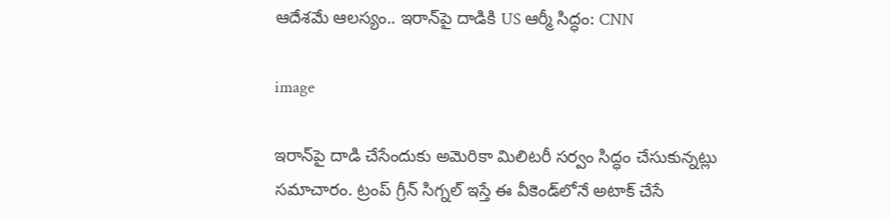ఆదేశమే ఆలస్యం.. ఇరాన్‌పై దాడికి US ఆర్మీ సిద్ధం: CNN

image

ఇరాన్‌పై దాడి చేసేందుకు అమెరికా మిలిటరీ సర్వం సిద్ధం చేసుకున్నట్లు సమాచారం. ట్రంప్ గ్రీన్ సిగ్నల్ ఇస్తే ఈ వీకెండ్‌లోనే అటాక్ చేసే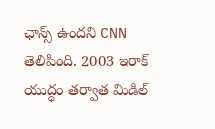ఛాన్స్ ఉందని CNN తెలిపింది. 2003 ఇరాక్ యుద్ధం తర్వాత మిడిల్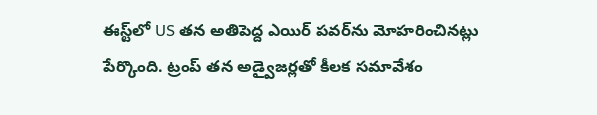ఈస్ట్‌లో US తన అతిపెద్ద ఎయిర్ పవర్‌ను మోహరించినట్లు పేర్కొంది. ట్రంప్ తన అడ్వైజర్లతో కీలక సమావేశం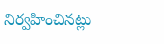నిర్వహించినట్లు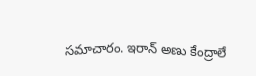సమాచారం. ఇరాన్ అణు కేంద్రాలే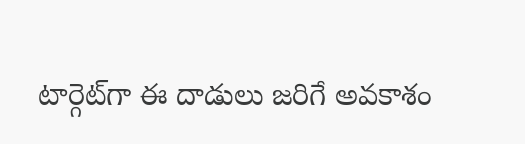టార్గెట్‌గా ఈ దాడులు జరిగే అవకాశం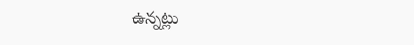ఉన్నట్లు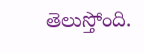తెలుస్తోంది.